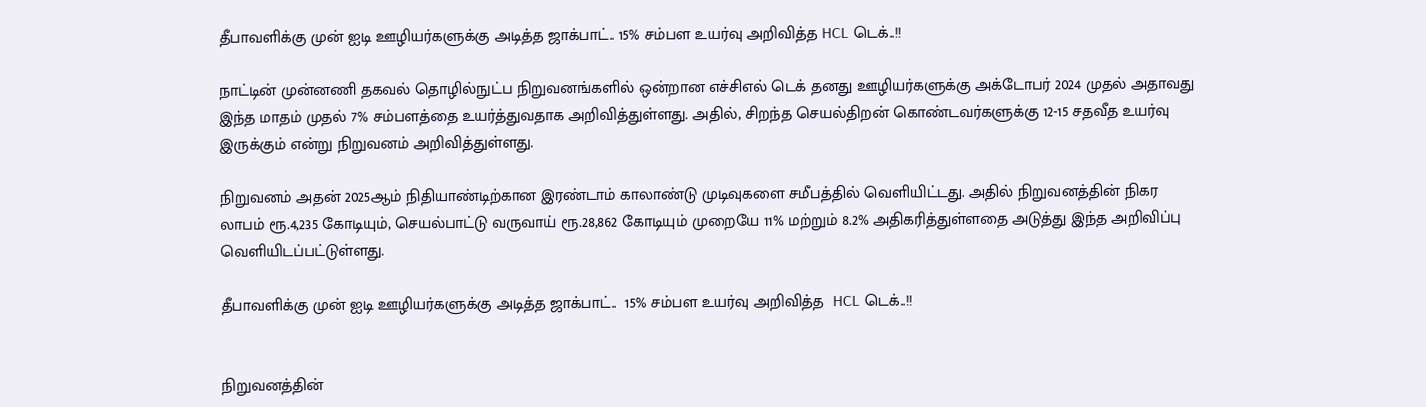தீபாவளிக்கு முன் ஐடி ஊழியர்களுக்கு அடித்த ஜாக்பாட்.. 15% சம்பள உயர்வு அறிவித்த HCL டெக்..!!

நாட்டின் முன்னணி தகவல் தொழில்நுட்ப நிறுவனங்களில் ஒன்றான எச்சிஎல் டெக் தனது ஊழியர்களுக்கு அக்டோபர் 2024 முதல் அதாவது இந்த மாதம் முதல் 7% சம்பளத்தை உயர்த்துவதாக அறிவித்துள்ளது. அதில், சிறந்த செயல்திறன் கொண்டவர்களுக்கு 12-15 சதவீத உயர்வு இருக்கும் என்று நிறுவனம் அறிவித்துள்ளது.

நிறுவனம் அதன் 2025ஆம் நிதியாண்டிற்கான இரண்டாம் காலாண்டு முடிவுகளை சமீபத்தில் வெளியிட்டது. அதில் நிறுவனத்தின் நிகர லாபம் ரூ.4,235 கோடியும், செயல்பாட்டு வருவாய் ரூ.28,862 கோடியும் முறையே 11% மற்றும் 8.2% அதிகரித்துள்ளதை அடுத்து இந்த அறிவிப்பு வெளியிடப்பட்டுள்ளது.

தீபாவளிக்கு முன் ஐடி ஊழியர்களுக்கு அடித்த ஜாக்பாட்..  15% சம்பள உயர்வு அறிவித்த  HCL டெக்..!!


நிறுவனத்தின்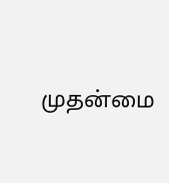முதன்மை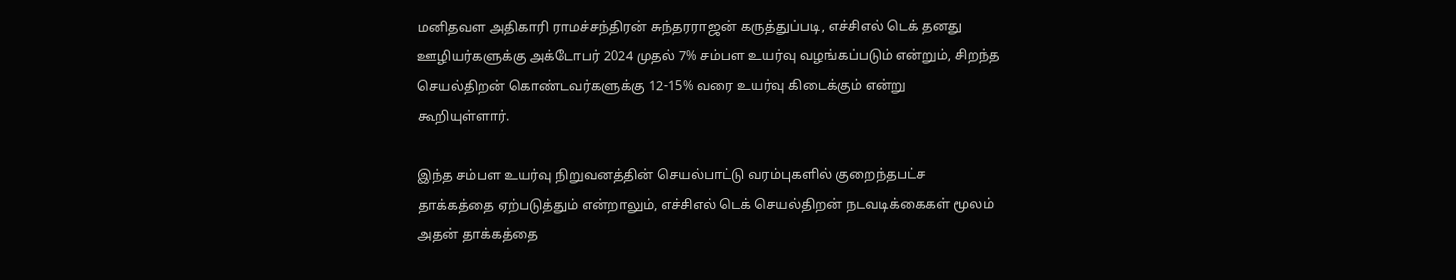மனிதவள அதிகாரி ராமச்சந்திரன் சுந்தரராஜன் கருத்துப்படி, எச்சிஎல் டெக் தனது ஊழியர்களுக்கு அக்டோபர் 2024 முதல் 7% சம்பள உயர்வு வழங்கப்படும் என்றும், சிறந்த செயல்திறன் கொண்டவர்களுக்கு 12-15% வரை உயர்வு கிடைக்கும் என்று கூறியுள்ளார்.

இந்த சம்பள உயர்வு நிறுவனத்தின் செயல்பாட்டு வரம்புகளில் குறைந்தபட்ச தாக்கத்தை ஏற்படுத்தும் என்றாலும், எச்சிஎல் டெக் செயல்திறன் நடவடிக்கைகள் மூலம் அதன் தாக்கத்தை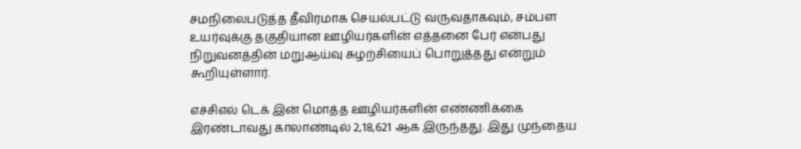சமநிலைபடுத்த தீவிரமாக செயல்பட்டு வருவதாகவும், சம்பள உயர்வுக்கு தகுதியான ஊழியர்களின் எத்தனை பேர் என்பது நிறுவனத்தின் மறுஆய்வு சுழற்சியைப் பொறுத்தது என்றும் கூறியுள்ளார்.

எச்சிஎல் டெக் இன் மொத்த ஊழியர்களின் எண்ணிக்கை இரண்டாவது காலாண்டில் 2,18,621 ஆக இருந்தது. இது முந்தைய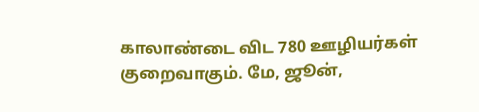காலாண்டை விட 780 ஊழியர்கள் குறைவாகும். மே, ஜூன்,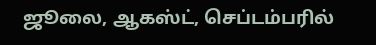ஜூலை, ஆகஸ்ட், செப்டம்பரில்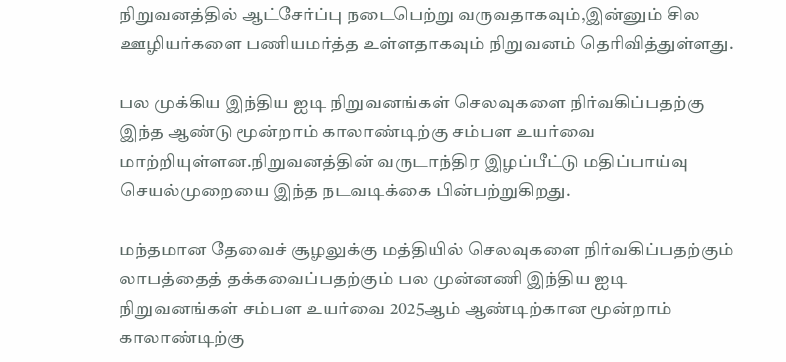நிறுவனத்தில் ஆட்சேர்ப்பு நடைபெற்று வருவதாகவும்,இன்னும் சில ஊழியர்களை பணியமர்த்த உள்ளதாகவும் நிறுவனம் தெரிவித்துள்ளது.

பல முக்கிய இந்திய ஐடி நிறுவனங்கள் செலவுகளை நிர்வகிப்பதற்கு இந்த ஆண்டு மூன்றாம் காலாண்டிற்கு சம்பள உயர்வை மாற்றியுள்ளன.நிறுவனத்தின் வருடாந்திர இழப்பீட்டு மதிப்பாய்வு செயல்முறையை இந்த நடவடிக்கை பின்பற்றுகிறது.

மந்தமான தேவைச் சூழலுக்கு மத்தியில் செலவுகளை நிர்வகிப்பதற்கும் லாபத்தைத் தக்கவைப்பதற்கும் பல முன்னணி இந்திய ஐடி நிறுவனங்கள் சம்பள உயர்வை 2025ஆம் ஆண்டிற்கான மூன்றாம் காலாண்டிற்கு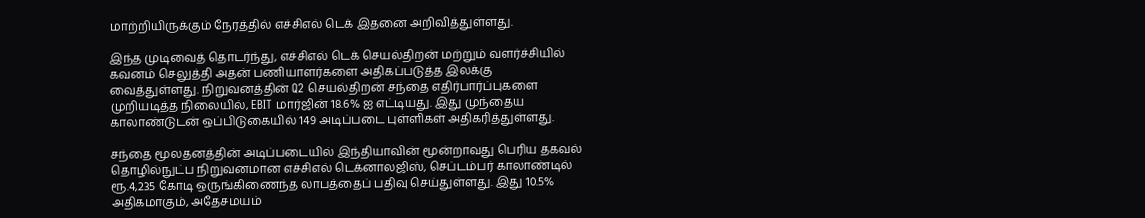மாற்றியிருக்கும் நேரத்தில் எச்சிஎல் டெக் இதனை அறிவித்துள்ளது.

இந்த முடிவைத் தொடர்ந்து, எச்சிஎல் டெக் செயல்திறன் மற்றும் வளர்ச்சியில் கவனம் செலுத்தி அதன் பணியாளர்களை அதிகப்படுத்த இலக்கு வைத்துள்ளது. நிறுவனத்தின் Q2 செயல்திறன் சந்தை எதிர்பார்ப்புகளை முறியடித்த நிலையில், EBIT மார்ஜின் 18.6% ஐ எட்டியது. இது முந்தைய காலாண்டுடன் ஒப்பிடுகையில் 149 அடிப்படை புள்ளிகள் அதிகரித்துள்ளது.

சந்தை மூலதனத்தின் அடிப்படையில் இந்தியாவின் மூன்றாவது பெரிய தகவல் தொழில்நுட்ப நிறுவனமான எச்சிஎல் டெக்னாலஜிஸ், செப்டம்பர் காலாண்டில் ரூ.4,235 கோடி ஒருங்கிணைந்த லாபத்தைப் பதிவு செய்துள்ளது. இது 10.5% அதிகமாகும், அதேசமயம்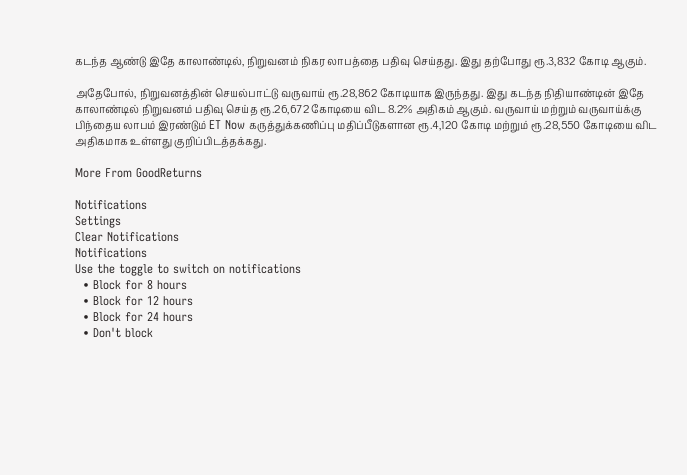கடந்த ஆண்டு இதே காலாண்டில், நிறுவனம் நிகர லாபத்தை பதிவு செய்தது. இது தற்போது ரூ.3,832 கோடி ஆகும்.

அதேபோல், நிறுவனத்தின் செயல்பாட்டு வருவாய் ரூ.28,862 கோடியாக இருந்தது. இது கடந்த நிதியாண்டின் இதே காலாண்டில் நிறுவனம் பதிவு செய்த ரூ.26,672 கோடியை விட 8.2% அதிகம் ஆகும். வருவாய் மற்றும் வருவாய்க்கு பிந்தைய லாபம் இரண்டும் ET Now கருத்துக்கணிப்பு மதிப்பீடுகளான ரூ.4,120 கோடி மற்றும் ரூ.28,550 கோடியை விட அதிகமாக உள்ளது குறிப்பிடத்தக்கது.

More From GoodReturns

Notifications
Settings
Clear Notifications
Notifications
Use the toggle to switch on notifications
  • Block for 8 hours
  • Block for 12 hours
  • Block for 24 hours
  • Don't block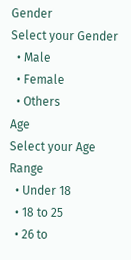Gender
Select your Gender
  • Male
  • Female
  • Others
Age
Select your Age Range
  • Under 18
  • 18 to 25
  • 26 to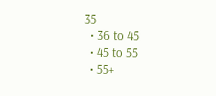35
  • 36 to 45
  • 45 to 55
  • 55+